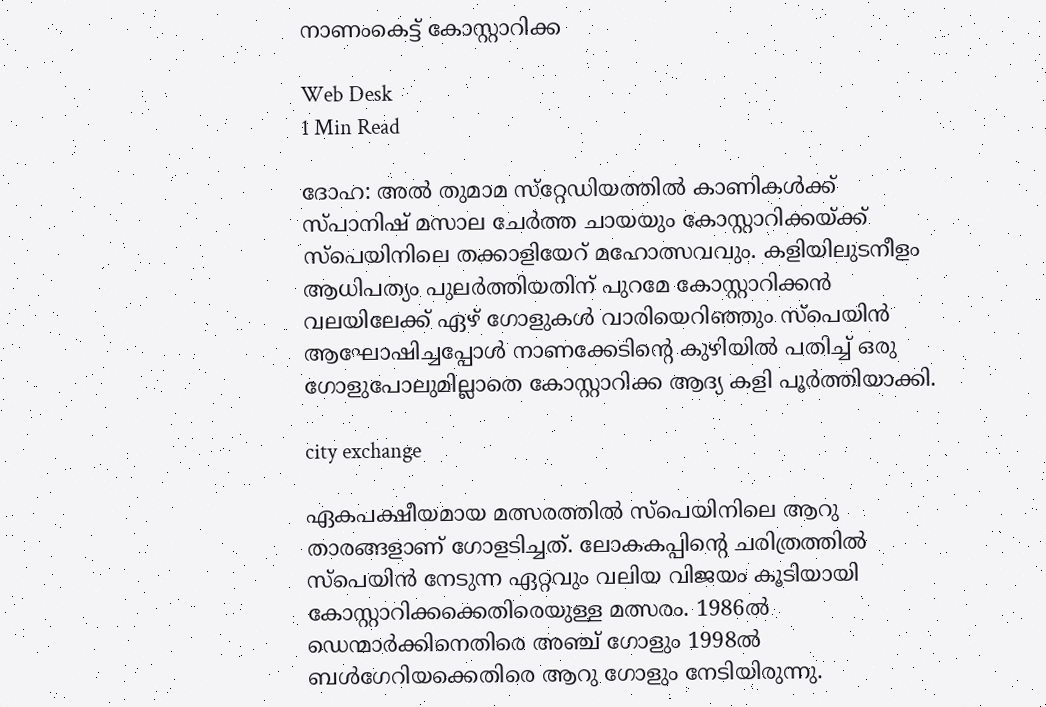നാണംകെട്ട് കോസ്റ്റാറിക്ക

Web Desk
1 Min Read

ദോഹ: അല്‍ തുമാമ സ്‌റ്റേഡിയത്തില്‍ കാണികള്‍ക്ക് സ്പാനിഷ് മസാല ചേര്‍ത്ത ചായയും കോസ്റ്റാറിക്കയ്ക്ക് സ്‌പെയിനിലെ തക്കാളിയേറ് മഹോത്സവവും. കളിയിലുടനീളം ആധിപത്യം പുലര്‍ത്തിയതിന് പുറമേ കോസ്റ്റാറിക്കന്‍ വലയിലേക്ക് ഏഴ് ഗോളുകള്‍ വാരിയെറിഞ്ഞും സ്‌പെയിന്‍ ആഘോഷിച്ചപ്പോള്‍ നാണക്കേടിന്റെ കുഴിയില്‍ പതിച്ച് ഒരു ഗോളുപോലുമില്ലാതെ കോസ്റ്റാറിക്ക ആദ്യ കളി പൂര്‍ത്തിയാക്കി.

city exchange

ഏകപക്ഷീയമായ മത്സരത്തില്‍ സ്‌പെയിനിലെ ആറു താരങ്ങളാണ് ഗോളടിച്ചത്. ലോകകപ്പിന്റെ ചരിത്രത്തില്‍ സ്‌പെയിന്‍ നേടുന്ന ഏറ്റവും വലിയ വിജയം കൂടിയായി കോസ്റ്റാറിക്കക്കെതിരെയുള്ള മത്സരം. 1986ല്‍ ഡെന്മാര്‍ക്കിനെതിരെ അഞ്ച് ഗോളും 1998ല്‍ ബള്‍ഗേറിയക്കെതിരെ ആറു ഗോളും നേടിയിരുന്നു.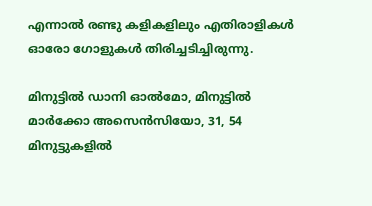എന്നാല്‍ രണ്ടു കളികളിലും എതിരാളികള്‍ ഓരോ ഗോളുകള്‍ തിരിച്ചടിച്ചിരുന്നു.

മിനുട്ടില്‍ ഡാനി ഓല്‍മോ, മിനുട്ടില്‍ മാര്‍ക്കോ അസെന്‍സിയോ, 31, 54 മിനുട്ടുകളില്‍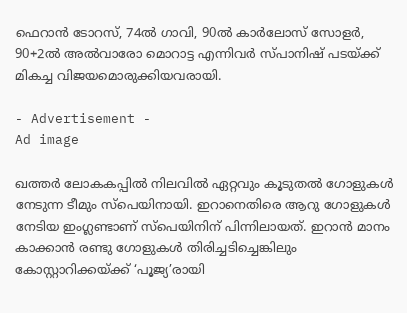ഫെറാന്‍ ടോറസ്, 74ല്‍ ഗാവി, 90ല്‍ കാര്‍ലോസ് സോളര്‍, 90+2ല്‍ അല്‍വാരോ മൊറാട്ട എന്നിവര്‍ സ്പാനിഷ് പടയ്ക്ക് മികച്ച വിജയമൊരുക്കിയവരായി.

- Advertisement -
Ad image

ഖത്തര്‍ ലോകകപ്പില്‍ നിലവില്‍ ഏറ്റവും കൂടുതല്‍ ഗോളുകള്‍ നേടുന്ന ടീമും സ്‌പെയിനായി. ഇറാനെതിരെ ആറു ഗോളുകള്‍ നേടിയ ഇംഗ്ലണ്ടാണ് സ്‌പെയിനിന് പിന്നിലായത്. ഇറാന്‍ മാനം കാക്കാന്‍ രണ്ടു ഗോളുകള്‍ തിരിച്ചടിച്ചെങ്കിലും കോസ്റ്റാറിക്കയ്ക്ക് ‘പൂജ്യ’രായി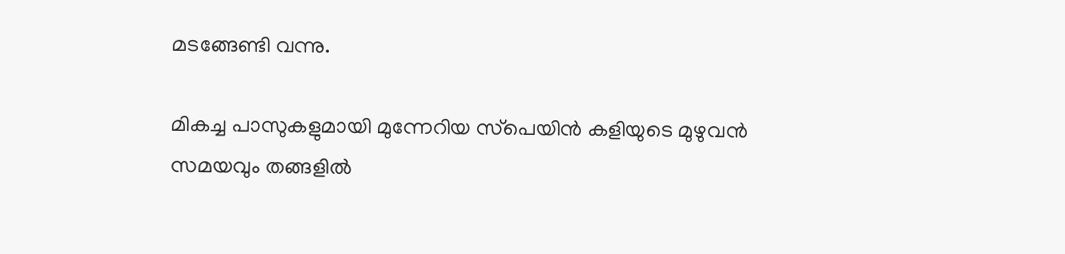മടങ്ങേണ്ടി വന്നു.

മികച്ച പാസുകളുമായി മുന്നേറിയ സ്‌പെയിന്‍ കളിയുടെ മുഴുവന്‍ സമയവും തങ്ങളില്‍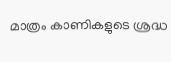മാത്രം കാണികളുടെ ശ്രദ്ധ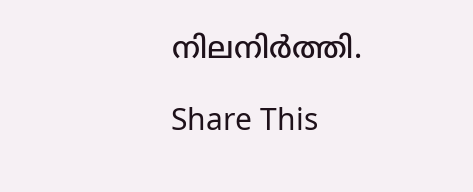നിലനിര്‍ത്തി.

Share This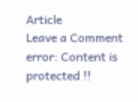Article
Leave a Comment
error: Content is protected !!